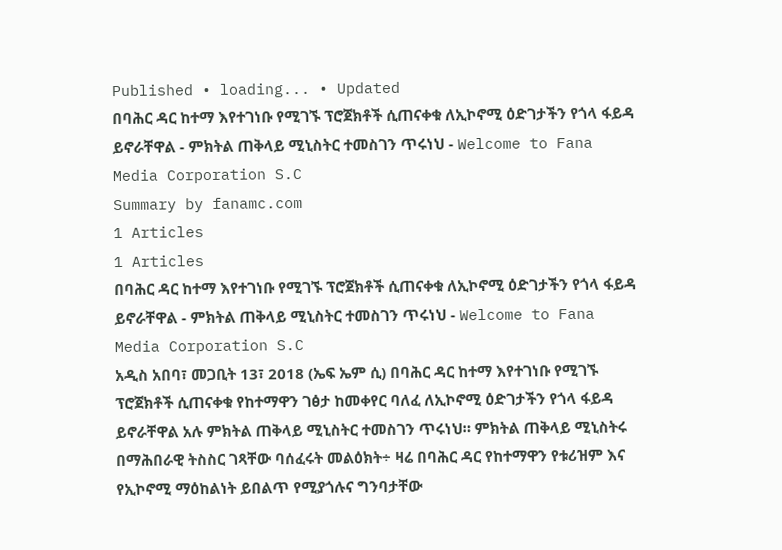Published • loading... • Updated
በባሕር ዳር ከተማ እየተገነቡ የሚገኙ ፕሮጀክቶች ሲጠናቀቁ ለኢኮኖሚ ዕድገታችን የጎላ ፋይዳ ይኖራቸዋል - ምክትል ጠቅላይ ሚኒስትር ተመስገን ጥሩነህ - Welcome to Fana Media Corporation S.C
Summary by fanamc.com
1 Articles
1 Articles
በባሕር ዳር ከተማ እየተገነቡ የሚገኙ ፕሮጀክቶች ሲጠናቀቁ ለኢኮኖሚ ዕድገታችን የጎላ ፋይዳ ይኖራቸዋል - ምክትል ጠቅላይ ሚኒስትር ተመስገን ጥሩነህ - Welcome to Fana Media Corporation S.C
አዲስ አበባ፣ መጋቢት 13፣ 2018 (ኤፍ ኤም ሲ) በባሕር ዳር ከተማ እየተገነቡ የሚገኙ ፕሮጀክቶች ሲጠናቀቁ የከተማዋን ገፅታ ከመቀየር ባለፈ ለኢኮኖሚ ዕድገታችን የጎላ ፋይዳ ይኖራቸዋል አሉ ምክትል ጠቅላይ ሚኒስትር ተመስገን ጥሩነህ። ምክትል ጠቅላይ ሚኒስትሩ በማሕበራዊ ትስስር ገጻቸው ባሰፈሩት መልዕክት÷ ዛሬ በባሕር ዳር የከተማዋን የቱሪዝም እና የኢኮኖሚ ማዕከልነት ይበልጥ የሚያጎሉና ግንባታቸው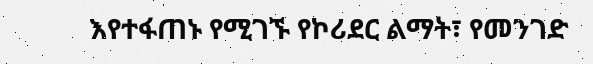እየተፋጠኑ የሚገኙ የኮሪደር ልማት፣ የመንገድ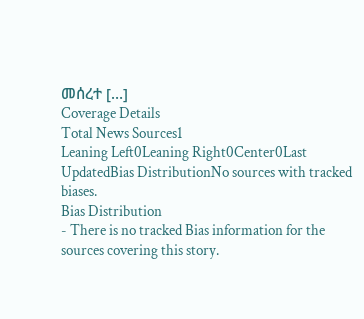መሰረተ […]
Coverage Details
Total News Sources1
Leaning Left0Leaning Right0Center0Last UpdatedBias DistributionNo sources with tracked biases.
Bias Distribution
- There is no tracked Bias information for the sources covering this story.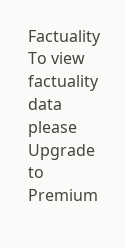Factuality
To view factuality data please Upgrade to Premium